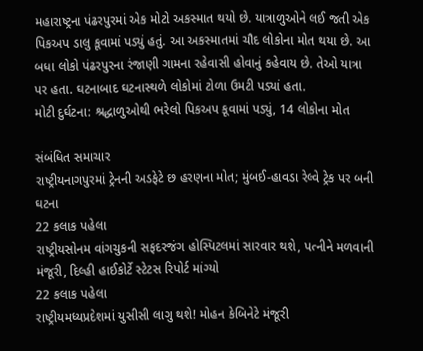મહારાષ્ટ્રના પંઢરપુરમાં એક મોટો અકસ્માત થયો છે. યાત્રાળુઓને લઈ જતી એક પિકઅપ ડાલુ કૂવામાં પડ્યું હતું. આ અકસ્માતમાં ચૌદ લોકોના મોત થયા છે. આ બધા લોકો પંઢરપુરના રંજાણી ગામના રહેવાસી હોવાનું કહેવાય છે. તેઓ યાત્રા પર હતા. ઘટનાબાદ ઘટનાસ્થળે લોકોમાં ટોળા ઉમટી પડ્યાં હતા.
મોટી દુર્ઘટના: શ્રદ્ધાળુઓથી ભરેલો પિકઅપ કૂવામાં પડ્યું, 14 લોકોના મોત

સંબંધિત સમાચાર
રાષ્ટ્રીયનાગપુરમાં ટ્રેનની અડફેટે છ હરણના મોત; મુંબઈ-હાવડા રેલ્વે ટ્રેક પર બની ઘટના
22 કલાક પહેલા
રાષ્ટ્રીયસોનમ વાંગચુકની સફદરજંગ હોસ્પિટલમાં સારવાર થશે, પત્નીને મળવાની મંજૂરી, દિલ્હી હાઈકોર્ટે સ્ટેટસ રિપોર્ટ માંગ્યો
22 કલાક પહેલા
રાષ્ટ્રીયમધ્યપ્રદેશમાં યુસીસી લાગુ થશે! મોહન કેબિનેટે મંજૂરી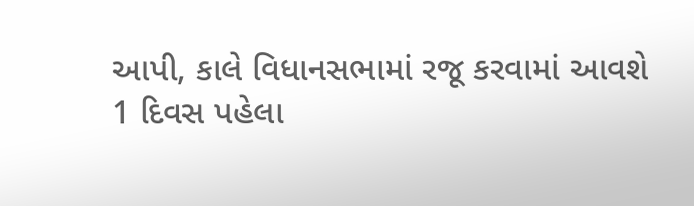આપી, કાલે વિધાનસભામાં રજૂ કરવામાં આવશે
1 દિવસ પહેલા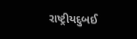રાષ્ટ્રીયદુબઈ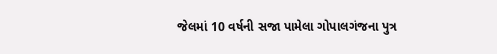જેલમાં 10 વર્ષની સજા પામેલા ગોપાલગંજના પુત્ર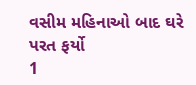વસીમ મહિનાઓ બાદ ઘરે પરત ફર્યો
1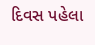દિવસ પહેલા